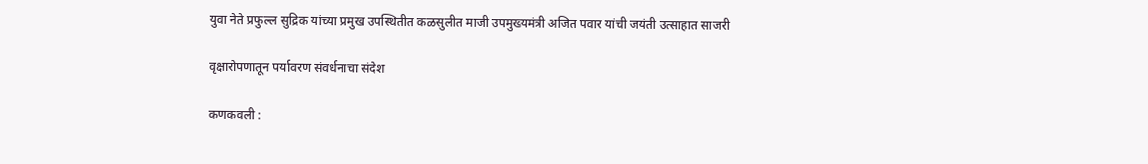युवा नेते प्रफुल्ल सुद्रिक यांच्या प्रमुख उपस्थितीत कळसुलीत माजी उपमुख्यमंत्री अजित पवार यांची जयंती उत्साहात साजरी

वृक्षारोपणातून पर्यावरण संवर्धनाचा संदेश

कणकवली :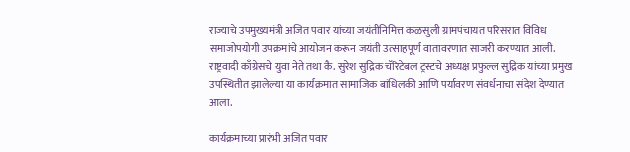राज्याचे उपमुख्यमंत्री अजित पवार यांच्या जयंतीनिमित्त कळसुली ग्रामपंचायत परिसरात विविध समाजोपयोगी उपक्रमांचे आयोजन करून जयंती उत्साहपूर्ण वातावरणात साजरी करण्यात आली. राष्ट्रवादी काँग्रेसचे युवा नेते तथा कै. सुरेश सुद्रिक चॅरिटेबल ट्रस्टचे अध्यक्ष प्रफुल्ल सुद्रिक यांच्या प्रमुख उपस्थितीत झालेल्या या कार्यक्रमात सामाजिक बांधिलकी आणि पर्यावरण संवर्धनाचा संदेश देण्यात आला.

कार्यक्रमाच्या प्रारंभी अजित पवार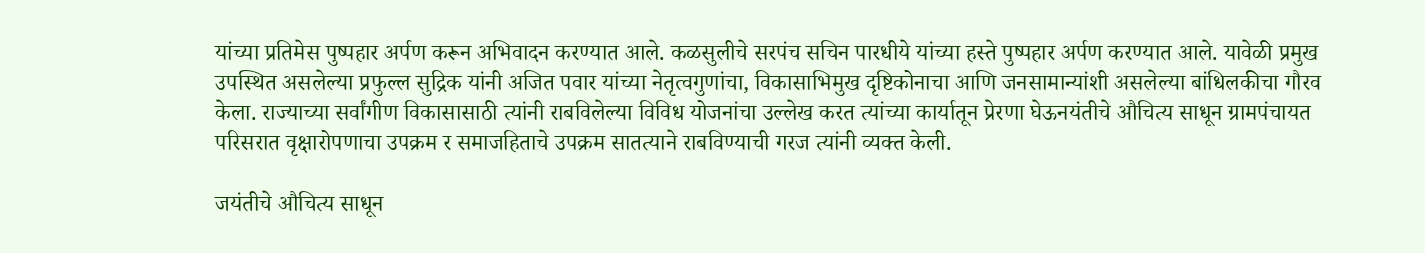यांच्या प्रतिमेस पुष्पहार अर्पण करून अभिवादन करण्यात आले. कळसुलीचे सरपंच सचिन पारधीये यांच्या हस्ते पुष्पहार अर्पण करण्यात आले. यावेळी प्रमुख उपस्थित असलेल्या प्रफुल्ल सुद्रिक यांनी अजित पवार यांच्या नेतृत्वगुणांचा, विकासाभिमुख दृष्टिकोनाचा आणि जनसामान्यांशी असलेल्या बांधिलकीचा गौरव केला. राज्याच्या सर्वांगीण विकासासाठी त्यांनी राबविलेल्या विविध योजनांचा उल्लेख करत त्यांच्या कार्यातून प्रेरणा घेऊनयंतीचे औचित्य साधून ग्रामपंचायत परिसरात वृक्षारोपणाचा उपक्रम र समाजहिताचे उपक्रम सातत्याने राबविण्याची गरज त्यांनी व्यक्त केली.

जयंतीचे औचित्य साधून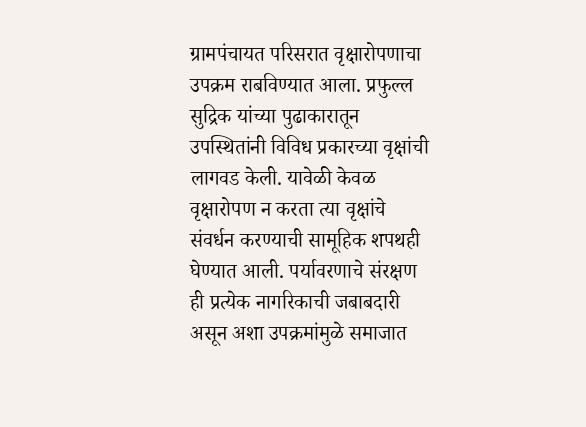ग्रामपंचायत परिसरात वृक्षारोपणाचा उपक्रम राबविण्यात आला. प्रफुल्ल सुद्रिक यांच्या पुढाकारातून उपस्थितांनी विविध प्रकारच्या वृक्षांची लागवड केली. यावेळी केवळ वृक्षारोपण न करता त्या वृक्षांचे संवर्धन करण्याची सामूहिक शपथही घेण्यात आली. पर्यावरणाचे संरक्षण ही प्रत्येक नागरिकाची जबाबदारी असून अशा उपक्रमांमुळे समाजात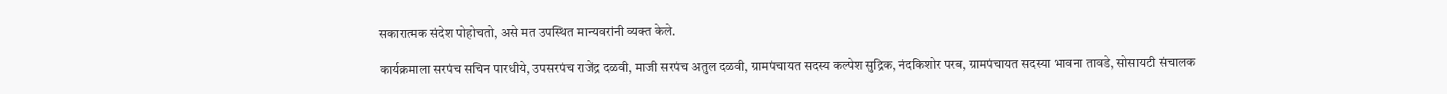सकारात्मक संदेश पोहोचतो, असे मत उपस्थित मान्यवरांनी व्यक्त केले.

कार्यक्रमाला सरपंच सचिन पारधीये, उपसरपंच राजेंद्र दळवी, माजी सरपंच अतुल दळवी, ग्रामपंचायत सदस्य कल्पेश सुद्रिक, नंदकिशोर परब, ग्रामपंचायत सदस्या भावना तावडे, सोसायटी संचालक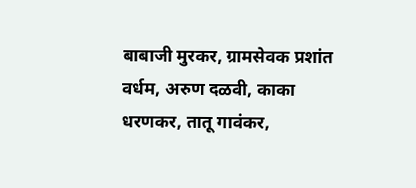बाबाजी मुरकर, ग्रामसेवक प्रशांत वर्धम, अरुण दळवी, काका धरणकर, तातू गावंकर,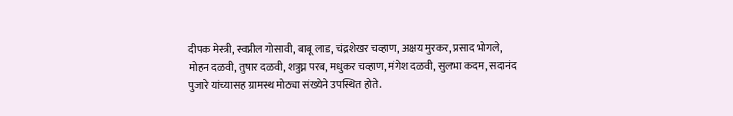दीपक मेस्त्री, स्वप्नील गोसावी, बाबू लाड, चंद्रशेखर चव्हाण, अक्षय मुरकर, प्रसाद भोगले, मोहन दळवी, तुषार दळवी, शत्रुघ्न परब, मधुकर चव्हाण, मंगेश दळवी, सुलभा कदम, सदानंद पुजारे यांच्यासह ग्रामस्थ मोठ्या संख्येने उपस्थित होते.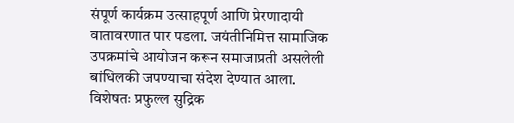संपूर्ण कार्यक्रम उत्साहपूर्ण आणि प्रेरणादायी वातावरणात पार पडला. जयंतीनिमित्त सामाजिक उपक्रमांचे आयोजन करून समाजाप्रती असलेली बांधिलकी जपण्याचा संदेश देण्यात आला. विशेषतः प्रफुल्ल सुद्रिक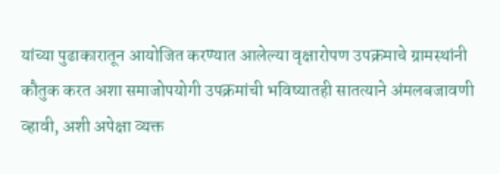यांच्या पुढाकारातून आयोजित करण्यात आलेल्या वृक्षारोपण उपक्रमाचे ग्रामस्थांनी कौतुक करत अशा समाजोपयोगी उपक्रमांची भविष्यातही सातत्याने अंमलबजावणी व्हावी, अशी अपेक्षा व्यक्त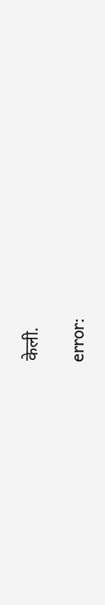केली.

error: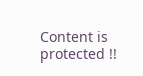Content is protected !!